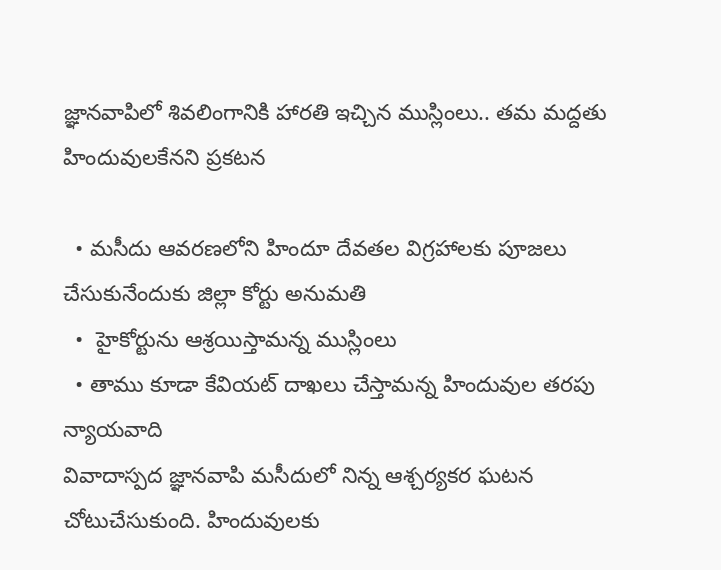జ్ఞానవాపిలో శివలింగానికి హారతి ఇచ్చిన ముస్లింలు.. తమ మద్దతు హిందువులకేనని ప్రకటన

  • మసీదు ఆవరణలోని హిందూ దేవతల విగ్రహాలకు పూజలు చేసుకునేందుకు జిల్లా కోర్టు అనుమతి
  •  హైకోర్టును ఆశ్రయిస్తామన్న ముస్లింలు
  • తాము కూడా కేవియట్ దాఖలు చేస్తామన్న హిందువుల తరపు న్యాయవాది
వివాదాస్పద జ్ఞానవాపి మసీదులో నిన్న ఆశ్చర్యకర ఘటన చోటుచేసుకుంది. హిందువులకు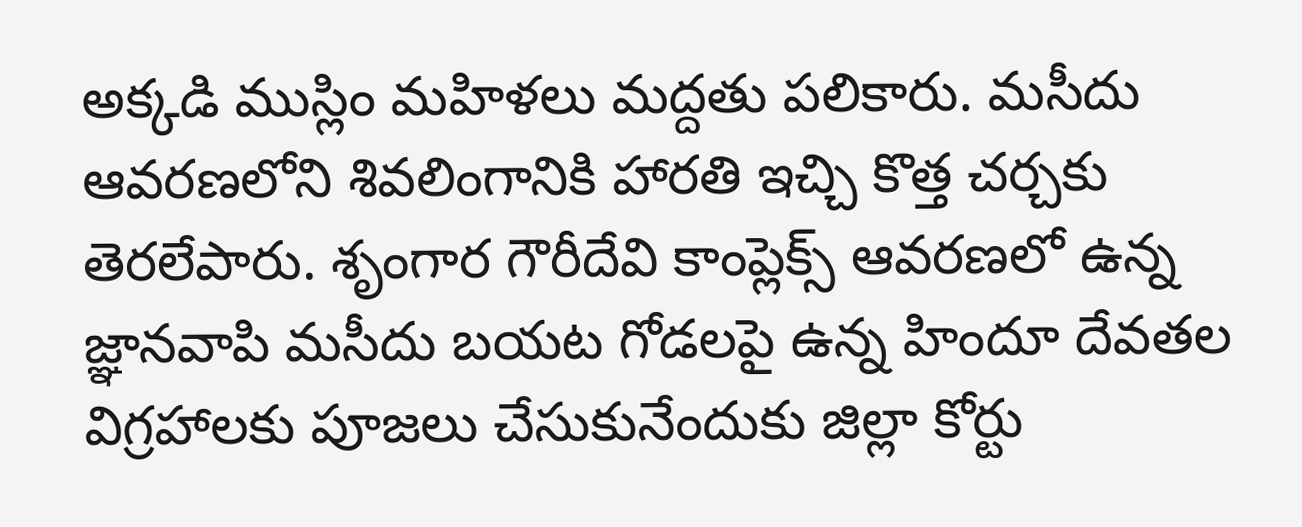అక్కడి ముస్లిం మహిళలు మద్దతు పలికారు. మసీదు ఆవరణలోని శివలింగానికి హారతి ఇచ్చి కొత్త చర్చకు తెరలేపారు. శృంగార గౌరీదేవి కాంప్లెక్స్ ఆవరణలో ఉన్న జ్ఞానవాపి మసీదు బయట గోడలపై ఉన్న హిందూ దేవతల విగ్రహాలకు పూజలు చేసుకునేందుకు జిల్లా కోర్టు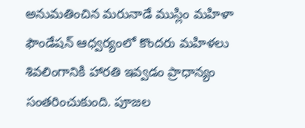అనుమతించిన మరునాడే ముస్లిం మహిళా ఫౌండేషన్ ఆధ్వర్యంలో కొందరు మహిళలు శివలింగానికి హారతి ఇవ్వడం ప్రాధాన్యం సంతరించుకుంది. పూజల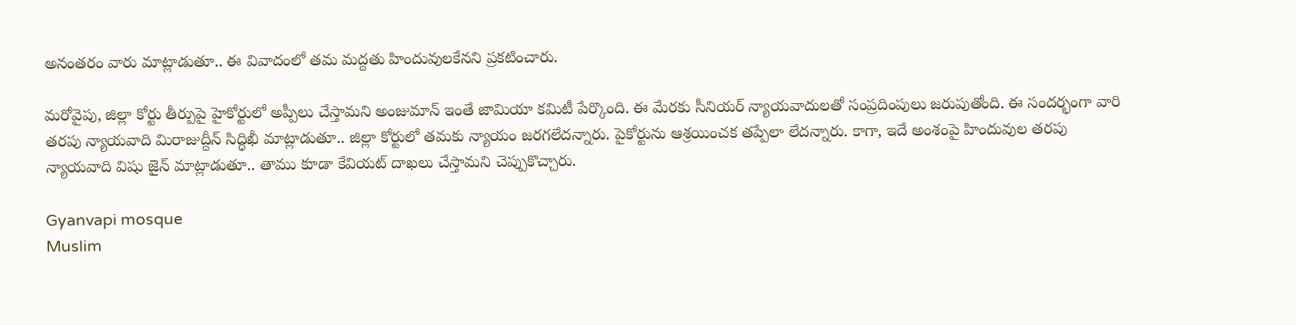అనంతరం వారు మాట్లాడుతూ.. ఈ వివాదంలో తమ మద్దతు హిందువులకేనని ప్రకటించారు.

మరోవైపు, జిల్లా కోర్టు తీర్పుపై హైకోర్టులో అప్పీలు చేస్తామని అంజుమాన్ ఇంతే జామియా కమిటీ పేర్కొంది. ఈ మేరకు సీనియర్ న్యాయవాదులతో సంప్రదింపులు జరుపుతోంది. ఈ సందర్భంగా వారి తరపు న్యాయవాది మిరాజుద్దీన్ సిద్ధిఖీ మాట్లాడుతూ.. జిల్లా కోర్టులో తమకు న్యాయం జరగలేదన్నారు. పైకోర్టును ఆశ్రయించక తప్పేలా లేదన్నారు. కాగా, ఇదే అంశంపై హిందువుల తరపు న్యాయవాది విషు జైన్ మాట్లాడుతూ.. తాము కూడా కేవియట్ దాఖలు చేస్తామని చెప్పుకొచ్చారు.

Gyanvapi mosque
Muslim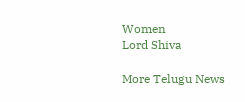Women
Lord Shiva

More Telugu News